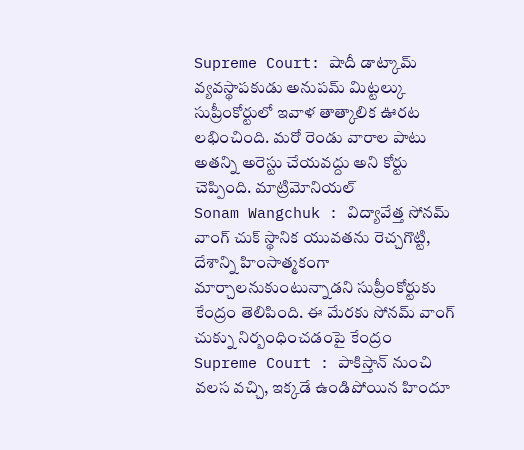Supreme Court: షాదీ డాట్కామ్ వ్యవస్థాపకుడు అనుపమ్ మిట్టల్కు సుప్రీంకోర్టులో ఇవాళ తాత్కాలిక ఊరట లభించింది. మరో రెండు వారాల పాటు అతన్ని అరెస్టు చేయవద్దు అని కోర్టు చెప్పింది. మాట్రిమోనియల్
Sonam Wangchuk : విద్యావేత్త సోనమ్ వాంగ్ చుక్ స్థానిక యువతను రెచ్చగొట్టి, దేశాన్ని హింసాత్మకంగా మార్చాలనుకుంటున్నాడని సుప్రీంకోర్టుకు కేంద్రం తెలిపింది. ఈ మేరకు సోనమ్ వాంగ్ చుక్ను నిర్బంధించడంపై కేంద్రం
Supreme Court : పాకిస్తాన్ నుంచి వలస వచ్చి, ఇక్కడే ఉండిపోయిన హిందూ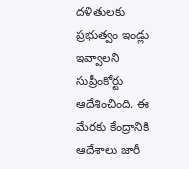దళితులకు ప్రభుత్వం ఇండ్లు ఇవ్వాలని సుప్రీంకోర్టు ఆదేశించింది. ఈ మేరకు కేంద్రానికి ఆదేశాలు జారీ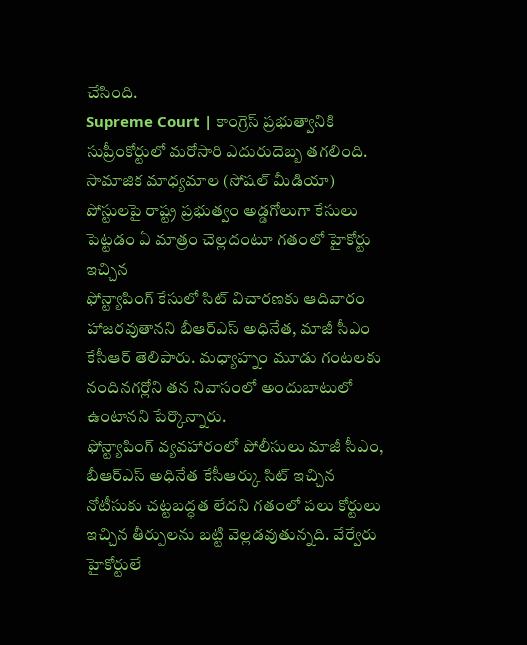చేసింది.
Supreme Court | కాంగ్రెస్ ప్రభుత్వానికి సుప్రీంకోర్టులో మరోసారి ఎదురుదెబ్బ తగలింది. సామాజిక మాధ్యమాల (సోషల్ మీడియా) పోస్టులపై రాష్ట్ర ప్రభుత్వం అడ్డగోలుగా కేసులు పెట్టడం ఏ మాత్రం చెల్లదంటూ గతంలో హైకోర్టు ఇచ్చిన
ఫోన్ట్యాపింగ్ కేసులో సిట్ విచారణకు ఆదివారం హాజరవుతానని బీఆర్ఎస్ అధినేత, మాజీ సీఎం కేసీఆర్ తెలిపారు. మధ్యాహ్నం మూడు గంటలకు నందినగర్లోని తన నివాసంలో అందుబాటులో ఉంటానని పేర్కొన్నారు.
ఫోన్ట్యాపింగ్ వ్యవహారంలో పోలీసులు మాజీ సీఎం, బీఆర్ఎస్ అధినేత కేసీఆర్కు సిట్ ఇచ్చిన నోటీసుకు చట్టబద్ధత లేదని గతంలో పలు కోర్టులు ఇచ్చిన తీర్పులను బట్టి వెల్లడవుతున్నది. వేర్వేరు హైకోర్టులే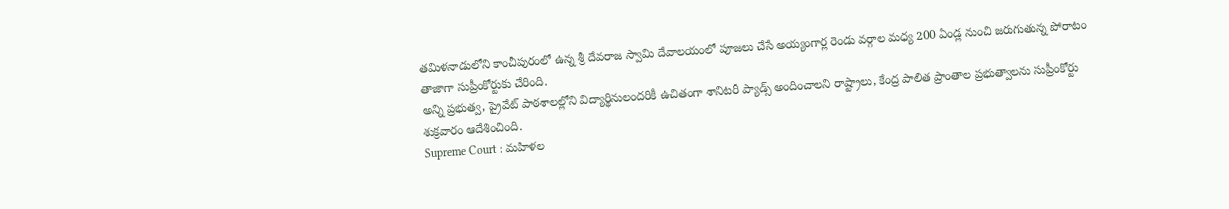తమిళనాడులోని కాంచీపురంలో ఉన్న శ్రీ దేవరాజ స్వామి దేవాలయంలో పూజలు చేసే అయ్యంగార్ల రెండు వర్గాల మధ్య 200 ఏండ్ల నుంచి జరుగుతున్న పోరాటం తాజాగా సుప్రీంకోర్టుకు చేరింది.
అన్ని ప్రభుత్వ, ప్రైవేట్ పాఠశాలల్లోని విద్యార్థినులందరికీ ఉచితంగా శానిటరీ ప్యాడ్స్ అందించాలని రాష్ట్రాలు, కేంద్ర పాలిత ప్రాంతాల ప్రభుత్వాలను సుప్రీంకోర్టు శుక్రవారం ఆదేశించింది.
Supreme Court : మహిళల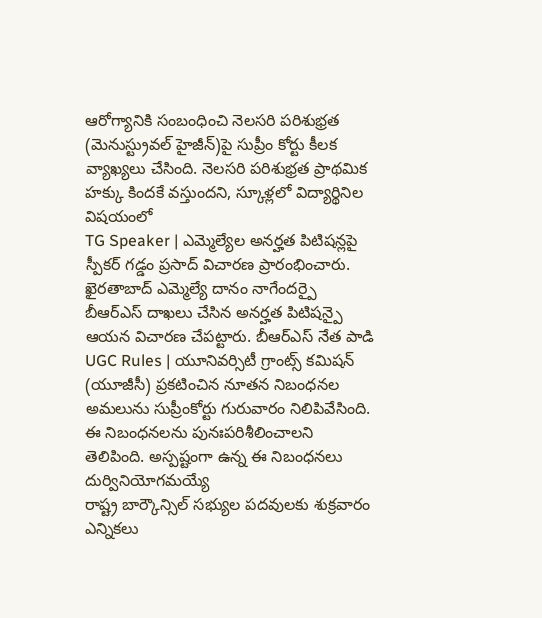ఆరోగ్యానికి సంబంధించి నెలసరి పరిశుభ్రత (మెనుస్ట్రువల్ హైజీన్)పై సుప్రీం కోర్టు కీలక వ్యాఖ్యలు చేసింది. నెలసరి పరిశుభ్రత ప్రాథమిక హక్కు కిందకే వస్తుందని, స్కూళ్లలో విద్యార్థినిల విషయంలో
TG Speaker | ఎమ్మెల్యేల అనర్హత పిటిషన్లపై స్పీకర్ గడ్డం ప్రసాద్ విచారణ ప్రారంభించారు. ఖైరతాబాద్ ఎమ్మెల్యే దానం నాగేందర్పై బీఆర్ఎస్ దాఖలు చేసిన అనర్హత పిటిషన్పై ఆయన విచారణ చేపట్టారు. బీఆర్ఎస్ నేత పాడి
UGC Rules | యూనివర్సిటీ గ్రాంట్స్ కమిషన్ (యూజీసీ) ప్రకటించిన నూతన నిబంధనల అమలును సుప్రీంకోర్టు గురువారం నిలిపివేసింది. ఈ నిబంధనలను పునఃపరిశీలించాలని తెలిపింది. అస్పష్టంగా ఉన్న ఈ నిబంధనలు దుర్వినియోగమయ్యే
రాష్ట్ర బార్కౌన్సిల్ సభ్యుల పదవులకు శుక్రవారం ఎన్నికలు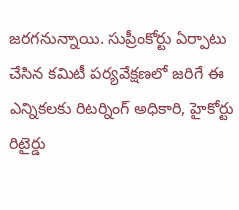జరగనున్నాయి. సుప్రీంకోర్టు ఏర్పాటు చేసిన కమిటీ పర్యవేక్షణలో జరిగే ఈ ఎన్నికలకు రిటర్నింగ్ అధికారి, హైకోర్టు రిటైర్డు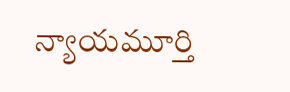న్యాయమూర్తి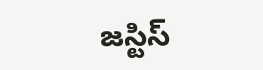జస్టిస్